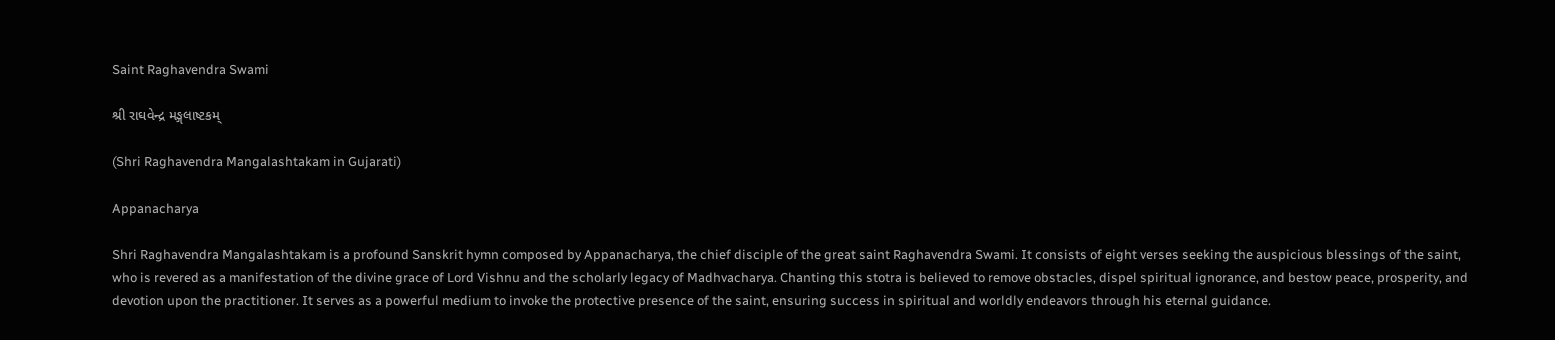Saint Raghavendra Swami

શ્રી રાઘવેન્દ્ર મઙ્ગલાષ્ટકમ્

(Shri Raghavendra Mangalashtakam in Gujarati)

Appanacharya

Shri Raghavendra Mangalashtakam is a profound Sanskrit hymn composed by Appanacharya, the chief disciple of the great saint Raghavendra Swami. It consists of eight verses seeking the auspicious blessings of the saint, who is revered as a manifestation of the divine grace of Lord Vishnu and the scholarly legacy of Madhvacharya. Chanting this stotra is believed to remove obstacles, dispel spiritual ignorance, and bestow peace, prosperity, and devotion upon the practitioner. It serves as a powerful medium to invoke the protective presence of the saint, ensuring success in spiritual and worldly endeavors through his eternal guidance.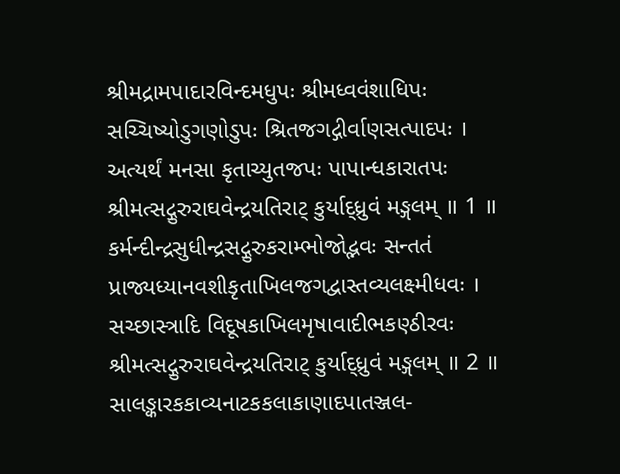શ્રીમદ્રામપાદારવિન્દમધુપઃ શ્રીમધ્વવંશાધિપઃ
સચ્ચિષ્યોડુગણોડુપઃ શ્રિતજગદ્ગીર્વાણસત્પાદપઃ ।
અત્યર્થં મનસા કૃતાચ્યુતજપઃ પાપાન્ધકારાતપઃ
શ્રીમત્સદ્ગુરુરાઘવેન્દ્રયતિરાટ્ કુર્યાદ્ધ્રુવં મઙ્ગલમ્ ॥ 1 ॥
કર્મન્દીન્દ્રસુધીન્દ્રસદ્ગુરુકરામ્ભોજોદ્ભવઃ સન્તતં
પ્રાજ્યધ્યાનવશીકૃતાખિલજગદ્વાસ્તવ્યલક્ષ્મીધવઃ ।
સચ્છાસ્ત્રાદિ વિદૂષકાખિલમૃષાવાદીભકણ્ઠીરવઃ
શ્રીમત્સદ્ગુરુરાઘવેન્દ્રયતિરાટ્ કુર્યાદ્ધ્રુવં મઙ્ગલમ્ ॥ 2 ॥
સાલઙ્કારકકાવ્યનાટકકલાકાણાદપાતઞ્જલ-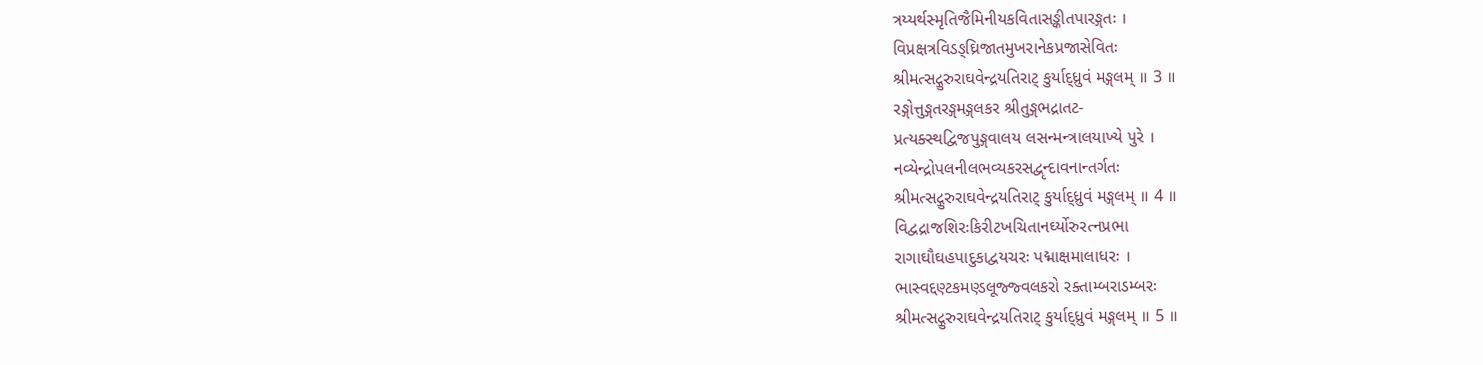ત્રય્યર્થસ્મૃતિજૈમિનીયકવિતાસઙ્કીતપારઙ્ગતઃ ।
વિપ્રક્ષત્રવિડઙ્ઘ્રિજાતમુખરાનેકપ્રજાસેવિતઃ
શ્રીમત્સદ્ગુરુરાઘવેન્દ્રયતિરાટ્ કુર્યાદ્ધ્રુવં મઙ્ગલમ્ ॥ 3 ॥
રઙ્ગોત્તુઙ્ગતરઙ્ગમઙ્ગલકર શ્રીતુઙ્ગભદ્રાતટ-
પ્રત્યક્સ્થદ્વિજપુઙ્ગવાલય લસન્મન્ત્રાલયાખ્યે પુરે ।
નવ્યેન્દ્રોપલનીલભવ્યકરસદ્વૃન્દાવનાન્તર્ગતઃ
શ્રીમત્સદ્ગુરુરાઘવેન્દ્રયતિરાટ્ કુર્યાદ્ધ્રુવં મઙ્ગલમ્ ॥ 4 ॥
વિદ્વદ્રાજશિરઃકિરીટખચિતાનર્ઘ્યોરુરત્નપ્રભા
રાગાઘૌઘહપાદુકાદ્વયચરઃ પદ્માક્ષમાલાધરઃ ।
ભાસ્વદ્દણ્ટકમણ્ડલૂજ્જ્વલકરો રક્તામ્બરાડમ્બરઃ
શ્રીમત્સદ્ગુરુરાઘવેન્દ્રયતિરાટ્ કુર્યાદ્ધ્રુવં મઙ્ગલમ્ ॥ 5 ॥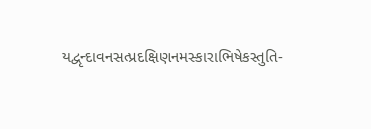યદ્વૃન્દાવનસત્પ્રદક્ષિણનમસ્કારાભિષેકસ્તુતિ-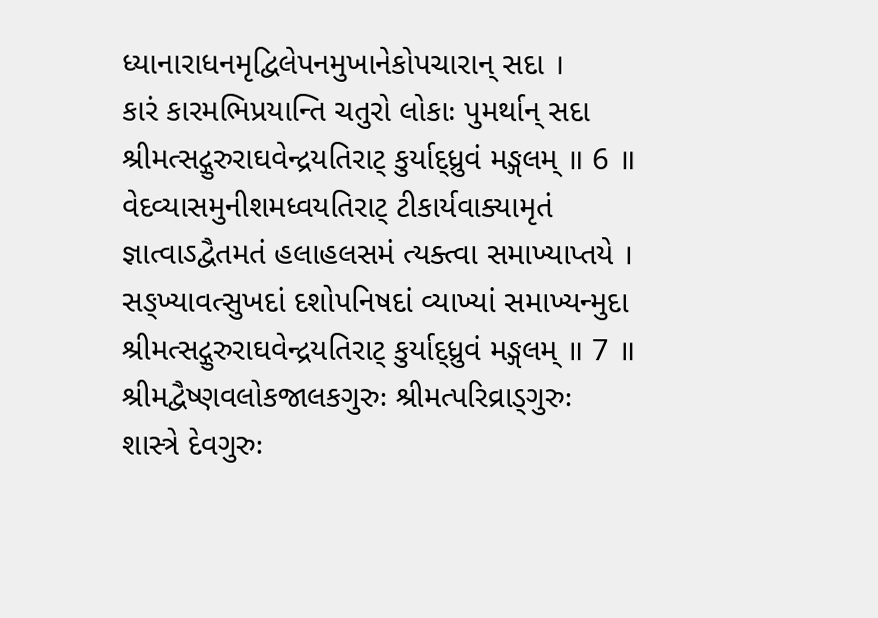ધ્યાનારાધનમૃદ્વિલેપનમુખાનેકોપચારાન્ સદા ।
કારં કારમભિપ્રયાન્તિ ચતુરો લોકાઃ પુમર્થાન્ સદા
શ્રીમત્સદ્ગુરુરાઘવેન્દ્રયતિરાટ્ કુર્યાદ્ધ્રુવં મઙ્ગલમ્ ॥ 6 ॥
વેદવ્યાસમુનીશમધ્વયતિરાટ્ ટીકાર્યવાક્યામૃતં
જ્ઞાત્વાઽદ્વૈતમતં હલાહલસમં ત્યક્ત્વા સમાખ્યાપ્તયે ।
સઙ્ખ્યાવત્સુખદાં દશોપનિષદાં વ્યાખ્યાં સમાખ્યન્મુદા
શ્રીમત્સદ્ગુરુરાઘવેન્દ્રયતિરાટ્ કુર્યાદ્ધ્રુવં મઙ્ગલમ્ ॥ 7 ॥
શ્રીમદ્વૈષ્ણવલોકજાલકગુરુઃ શ્રીમત્પરિવ્રાડ્ગુરુઃ
શાસ્ત્રે દેવગુરુઃ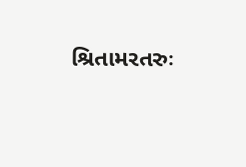શ્રિતામરતરુઃ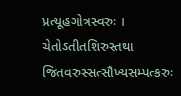પ્રત્યૂહગોત્રસ્વરુઃ ।
ચેતોઽતીતશિરુસ્તથા જિતવરુસ્સત્સૌખ્યસમ્પત્કરુઃ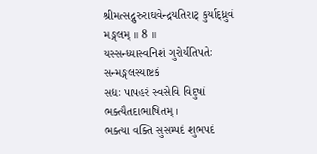શ્રીમત્સદ્ગુરુરાઘવેન્દ્રયતિરાટ્ કુર્યાદ્ધ્રુવં મઙ્ગલમ્ ॥ 8 ॥
યસ્સન્ધ્યાસ્વનિશં ગુરોર્યતિપતેઃ સન્મઙ્ગલસ્યાષ્ટકં
સદ્યઃ પાપહરં સ્વસેવિ વિદુષાં ભક્ત્યૈતદાભાષિતમ્ ।
ભક્ત્યા વક્તિ સુસમ્પદં શુભપદં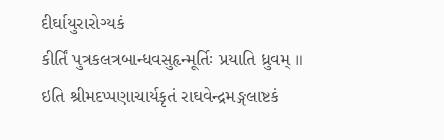દીર્ઘાયુરારોગ્યકં
કીર્તિં પુત્રકલત્રબાન્ધવસુહૃન્મૂર્તિઃ પ્રયાતિ ધ્રુવમ્ ॥
ઇતિ શ્રીમદપ્પણાચાર્યકૃતં રાઘવેન્દ્રમઙ્ગલાષ્ટકં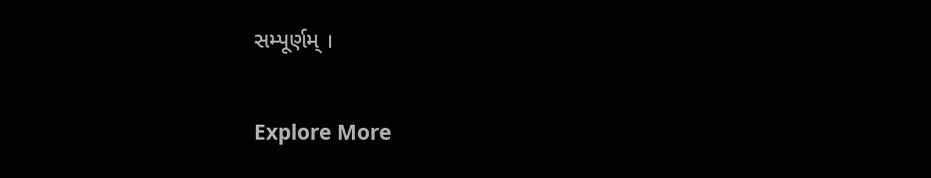સમ્પૂર્ણમ્ ।

Explore More